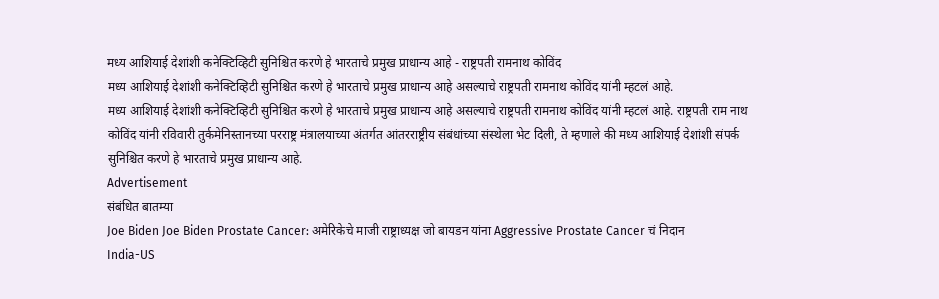मध्य आशियाई देशांशी कनेक्टिव्हिटी सुनिश्चित करणे हे भारताचे प्रमुख प्राधान्य आहे - राष्ट्रपती रामनाथ कोविंद
मध्य आशियाई देशांशी कनेक्टिव्हिटी सुनिश्चित करणे हे भारताचे प्रमुख प्राधान्य आहे असल्याचे राष्ट्रपती रामनाथ कोविंद यांनी म्हटलं आहे.
मध्य आशियाई देशांशी कनेक्टिव्हिटी सुनिश्चित करणे हे भारताचे प्रमुख प्राधान्य आहे असल्याचे राष्ट्रपती रामनाथ कोविंद यांनी म्हटलं आहे. राष्ट्रपती राम नाथ कोविंद यांनी रविवारी तुर्कमेनिस्तानच्या परराष्ट्र मंत्रालयाच्या अंतर्गत आंतरराष्ट्रीय संबंधांच्या संस्थेला भेट दिली, ते म्हणाले की मध्य आशियाई देशांशी संपर्क सुनिश्चित करणे हे भारताचे प्रमुख प्राधान्य आहे.
Advertisement
संबंधित बातम्या
Joe Biden Joe Biden Prostate Cancer: अमेरिकेचे माजी राष्ट्राध्यक्ष जो बायडन यांना Aggressive Prostate Cancer चं निदान
India-US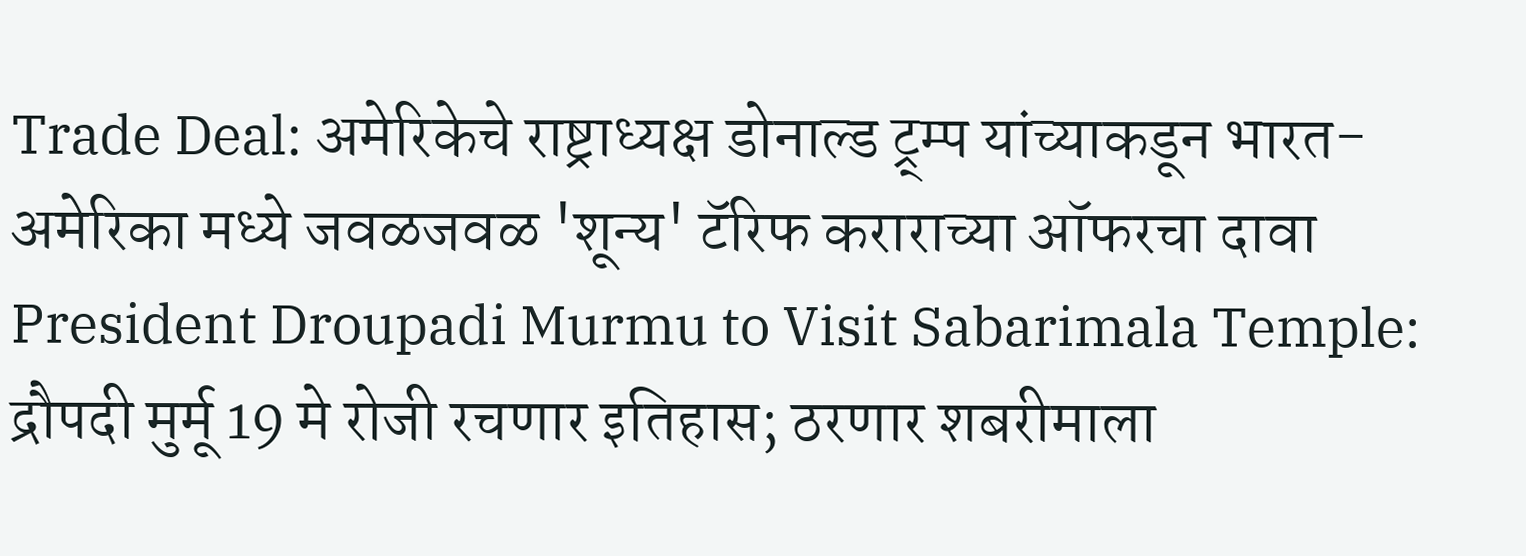Trade Deal: अमेरिकेचे राष्ट्राध्यक्ष डोनाल्ड ट्र्म्प यांच्याकडून भारत-अमेरिका मध्ये जवळजवळ 'शून्य' टॅरिफ कराराच्या ऑफरचा दावा
President Droupadi Murmu to Visit Sabarimala Temple: द्रौपदी मुर्मू 19 मे रोजी रचणार इतिहास; ठरणार शबरीमाला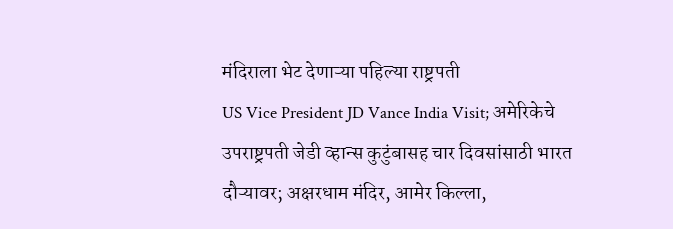मंदिराला भेट देणाऱ्या पहिल्या राष्ट्रपती
US Vice President JD Vance India Visit; अमेरिकेचे उपराष्ट्रपती जेडी व्हान्स कुटुंबासह चार दिवसांसाठी भारत दौऱ्यावर; अक्षरधाम मंदिर, आमेर किल्ला,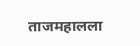ताजमहालला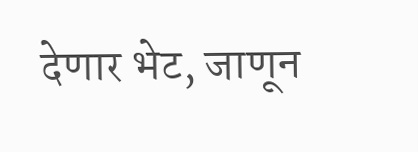देणार भेट, जाणून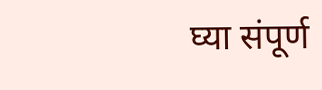घ्या संपूर्ण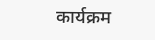कार्यक्रम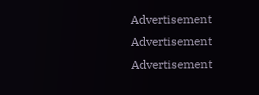Advertisement
Advertisement
Advertisement